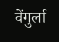वेंगुर्ला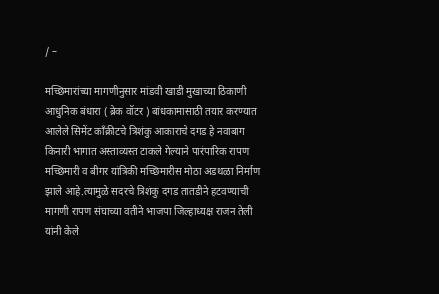/ –

मच्छिमारांच्या मागणीनुसार मांडवी खाडी मुखाच्या ठिकाणी आधुनिक बंधारा ( ब्रेक वॉटर ) बांधकामासाठी तयार करण्यात आलेले सिमेंट काँक्रीटचे त्रिशंकु आकाराचे दगड हे नवाबाग किनारी भागात अस्ताव्यस्त टाकले गेल्याने पारंपारिक रापण मच्छिमारी व बीगर यांत्रिकी मच्छिमारीस मोठा अडथळा निर्माण झाले आहे.त्यामुळे सदरचे त्रिशंकु दगड तातडीने हटवण्याची मागणी रापण संघाच्या वतीने भाजपा जिल्हाध्यक्ष राजन तेली यांनी केले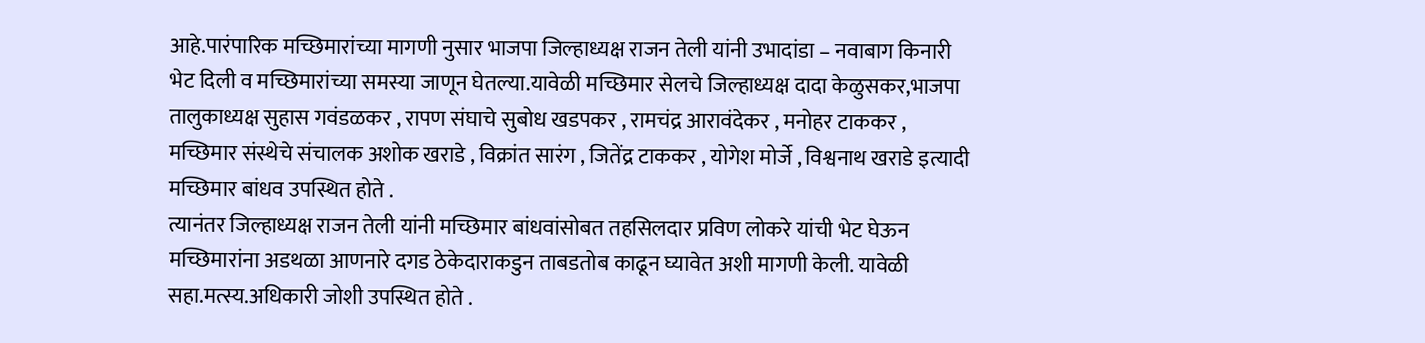आहे.पारंपारिक मच्छिमारांच्या मागणी नुसार भाजपा जिल्हाध्यक्ष राजन तेली यांनी उभादांडा – नवाबाग किनारी भेट दिली व मच्छिमारांच्या समस्या जाणून घेतल्या.यावेळी मच्छिमार सेलचे जिल्हाध्यक्ष दादा केळुसकर,भाजपा तालुकाध्यक्ष सुहास गवंडळकर , रापण संघाचे सुबोध खडपकर , रामचंद्र आरावंदेकर , मनोहर टाककर , मच्छिमार संस्थेचे संचालक अशोक खराडे , विक्रांत सारंग , जितेंद्र टाककर , योगेश मोर्जे , विश्वनाथ खराडे इत्यादी मच्छिमार बांधव उपस्थित होते .
त्यानंतर जिल्हाध्यक्ष राजन तेली यांनी मच्छिमार बांधवांसोबत तहसिलदार प्रविण लोकरे यांची भेट घेऊन मच्छिमारांना अडथळा आणनारे दगड ठेकेदाराकडुन ताबडतोब काढून घ्यावेत अशी मागणी केली. यावेळी सहा.मत्स्य.अधिकारी जोशी उपस्थित होते .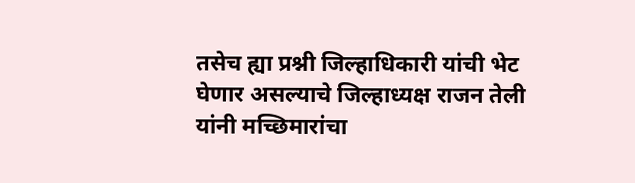तसेच ह्या प्रश्नी जिल्हाधिकारी यांची भेट घेणार असल्याचे जिल्हाध्यक्ष राजन तेली यांनी मच्छिमारांचा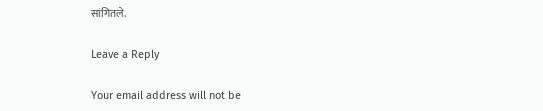सांगितले.

Leave a Reply

Your email address will not be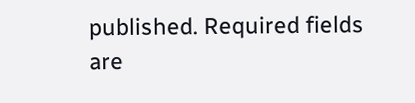published. Required fields are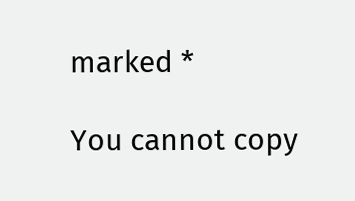marked *

You cannot copy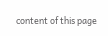content of this page